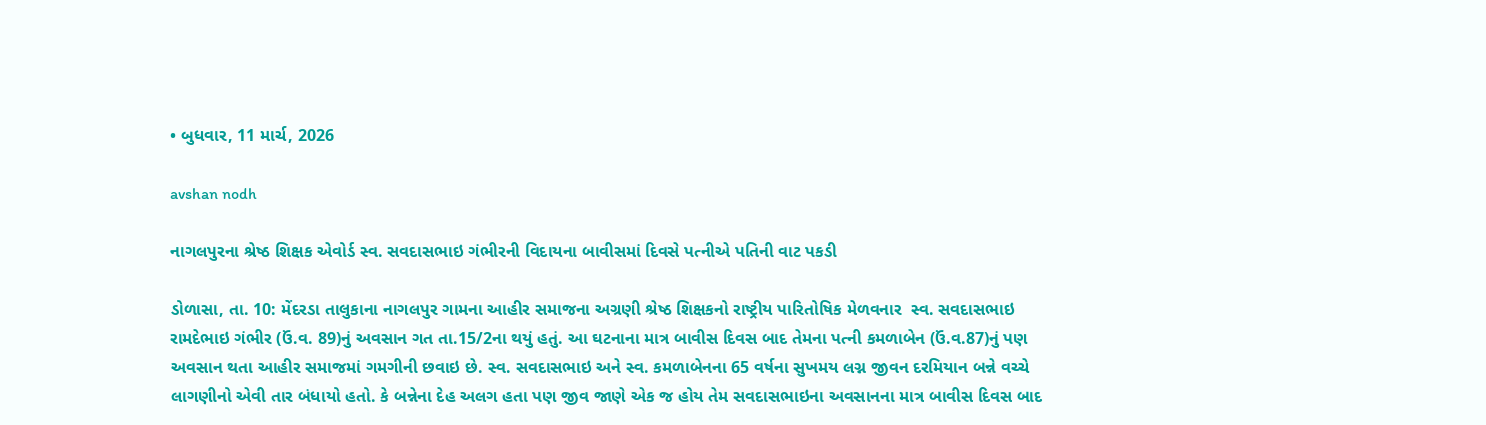• બુધવાર, 11 માર્ચ, 2026

avshan nodh

નાગલપુરના શ્રેષ્ઠ શિક્ષક એવોર્ડ સ્વ. સવદાસભાઇ ગંભીરની વિદાયના બાવીસમાં દિવસે પત્નીએ પતિની વાટ પકડી

ડોળાસા, તા. 10: મેંદરડા તાલુકાના નાગલપુર ગામના આહીર સમાજના અગ્રણી શ્રેષ્ઠ શિક્ષકનો રાષ્ટ્રીય પારિતોષિક મેળવનાર  સ્વ. સવદાસભાઇ રામદેભાઇ ગંભીર (ઉં.વ. 89)નું અવસાન ગત તા.15/2ના થયું હતું. આ ઘટનાના માત્ર બાવીસ દિવસ બાદ તેમના પત્ની કમળાબેન (ઉં.વ.87)નું પણ અવસાન થતા આહીર સમાજમાં ગમગીની છવાઇ છે. સ્વ. સવદાસભાઇ અને સ્વ. કમળાબેનના 65 વર્ષના સુખમય લગ્ન જીવન દરમિયાન બન્ને વચ્ચે લાગણીનો એવી તાર બંધાયો હતો. કે બન્નેના દેહ અલગ હતા પણ જીવ જાણે એક જ હોય તેમ સવદાસભાઇના અવસાનના માત્ર બાવીસ દિવસ બાદ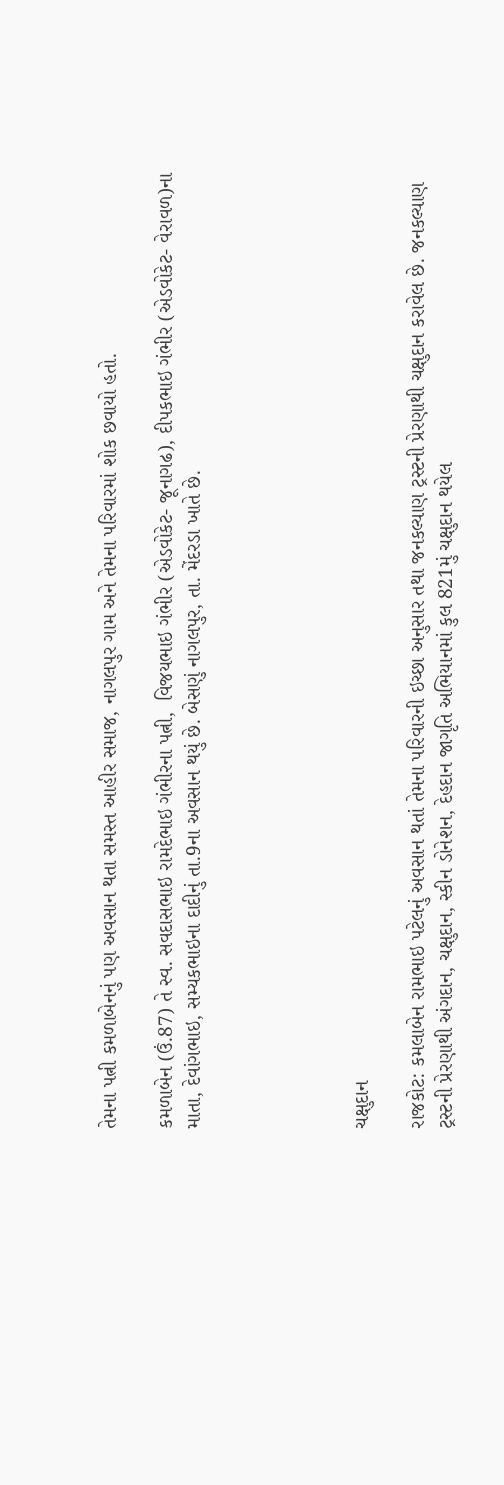તેમના પત્ની કમળાબેનનું પણ અવસાન થતા સમસ્ત આહીર સમાજ, નાગલપુર ગામ અને તેમના પરિવારમાં શોક છવાયો હતો.

કમળાબેન (ઉં.87) તે સ્વ. સવદાસભાઇ રામદેભાઇ ગંભીરના પત્ની,  વિજયભાઇ ગંભીર (એડવોકેટ- જૂનાગઢ), દીપકભાઇ ગંભીર (એડવોકેટ- વેરાવળ)ના માતા, દેવાંગભાઇ, સમ્યકભાઇના દાદીનું તા.9ના અવસાન થયું છે. બેસણું નાગલપુર, તા. મેંદરડા ખાતે છે.





ચક્ષુદાન

રાજકોટ: કમલાબેન રામભાઇ પટેલનું અવસાન થતાં તેમના પરિવારની ઇચ્છા અનુસાર તથા જનકલ્યાણ ટ્રસ્ટની પ્રેરણાથી ચક્ષુદાન કરાવેલ છે. જનકલ્યાણ ટ્રસ્ટની પ્રેરણાથી અંગદાન, ચક્ષુદાન, સ્કીન ડોનેશન, દેહદાન જાગૃતિ અભિયાનમાં કુલ 821મું ચક્ષુદાન થયેલ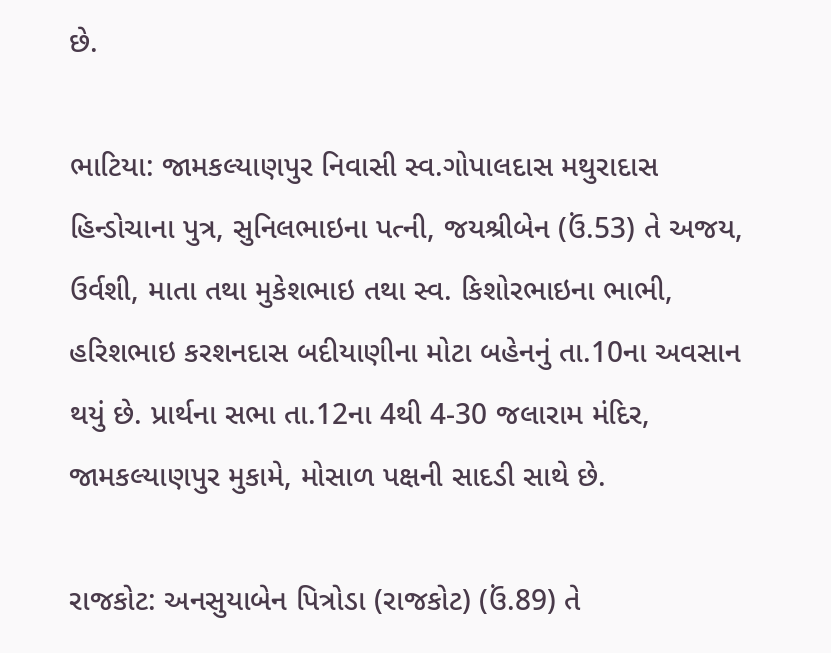છે.

ભાટિયા: જામકલ્યાણપુર નિવાસી સ્વ.ગોપાલદાસ મથુરાદાસ હિન્ડોચાના પુત્ર, સુનિલભાઇના પત્ની, જયશ્રીબેન (ઉં.53) તે અજય, ઉર્વશી, માતા તથા મુકેશભાઇ તથા સ્વ. કિશોરભાઇના ભાભી, હરિશભાઇ કરશનદાસ બદીયાણીના મોટા બહેનનું તા.10ના અવસાન થયું છે. પ્રાર્થના સભા તા.12ના 4થી 4-30 જલારામ મંદિર, જામકલ્યાણપુર મુકામે, મોસાળ પક્ષની સાદડી સાથે છે.

રાજકોટ: અનસુયાબેન પિત્રોડા (રાજકોટ) (ઉં.89) તે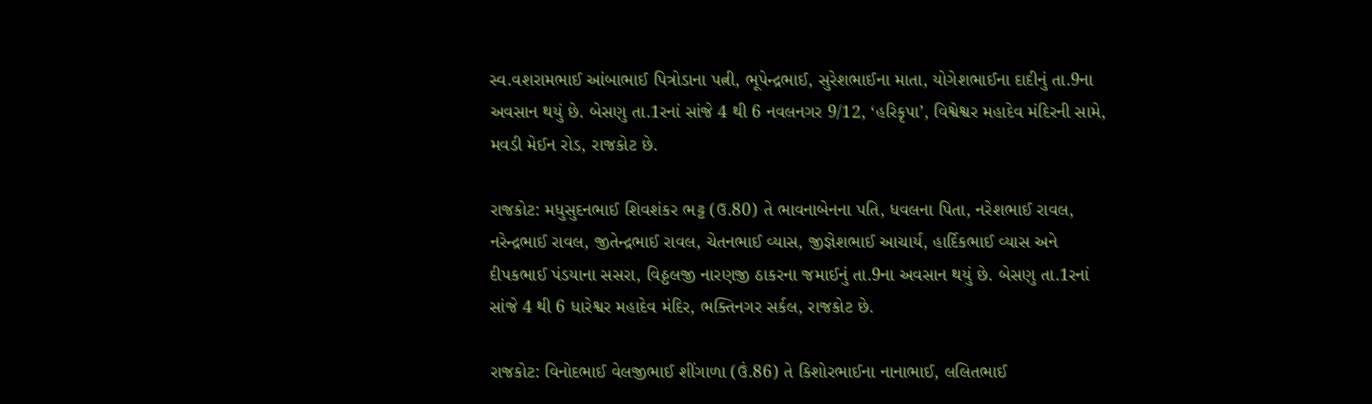સ્વ.વશરામભાઈ આંબાભાઈ પિત્રોડાના પત્ની, ભૂપેન્દ્રભાઈ, સુરેશભાઈના માતા, યોગેશભાઈના દાદીનું તા.9ના અવસાન થયું છે. બેસણુ તા.1રનાં સાંજે 4 થી 6 નવલનગર 9/12, ‘હરિકૃપા’, વિશ્વેશ્વર મહાદેવ મંદિરની સામે, મવડી મેઈન રોડ, રાજકોટ છે.

રાજકોટ: મધુસુદનભાઈ શિવશંકર ભટ્ટ (ઉ.80) તે ભાવનાબેનના પતિ, ધવલના પિતા, નરેશભાઈ રાવલ, નરેન્દ્રભાઈ રાવલ, જીતેન્દ્રભાઈ રાવલ, ચેતનભાઈ વ્યાસ, જીજ્ઞેશભાઈ આચાર્ય, હાર્દિકભાઈ વ્યાસ અને દીપકભાઈ પંડયાના સસરા, વિઠ્ઠલજી નારણજી ઠાકરના જમાઈનું તા.9ના અવસાન થયું છે. બેસણુ તા.1રનાં સાંજે 4 થી 6 ધારેશ્વર મહાદેવ મંદિર, ભક્તિનગર સર્કલ, રાજકોટ છે.

રાજકોટ: વિનોદભાઈ વેલજીભાઈ શીંગાળા (ઉં.86) તે કિશોરભાઈના નાનાભાઈ, લલિતભાઈ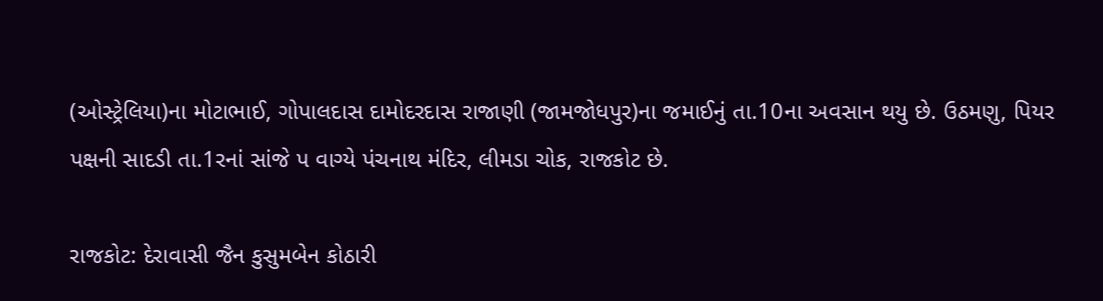(ઓસ્ટ્રેલિયા)ના મોટાભાઈ, ગોપાલદાસ દામોદરદાસ રાજાણી (જામજોધપુર)ના જમાઈનું તા.10ના અવસાન થયુ છે. ઉઠમણુ, પિયર પક્ષની સાદડી તા.1રનાં સાંજે પ વાગ્યે પંચનાથ મંદિર, લીમડા ચોક, રાજકોટ છે.

રાજકોટ: દેરાવાસી જૈન કુસુમબેન કોઠારી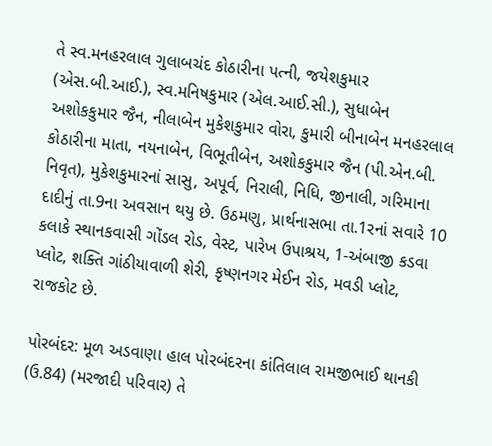તે સ્વ.મનહરલાલ ગુલાબચંદ કોઠારીના પત્ની, જયેશકુમાર (એસ.બી.આઈ.), સ્વ.મનિષકુમાર (એલ.આઈ.સી.), સુધાબેન અશોકકુમાર જૈન, નીલાબેન મુકેશકુમાર વોરા, કુમારી બીનાબેન મનહરલાલ કોઠારીના માતા, નયનાબેન, વિભૂતીબેન, અશોકકુમાર જૈન (પી.એન.બી. નિવૃત), મુકેશકુમારનાં સાસુ, અપૂર્વ, નિરાલી, નિધિ, જીનાલી, ગરિમાના દાદીનું તા.9ના અવસાન થયુ છે. ઉઠમણુ, પ્રાર્થનાસભા તા.1રનાં સવારે 10 કલાકે સ્થાનકવાસી ગોંડલ રોડ, વેસ્ટ, પારેખ ઉપાશ્રય, 1-અંબાજી કડવા પ્લોટ, શક્તિ ગાંઠીયાવાળી શેરી, કૃષ્ણનગર મેઈન રોડ, મવડી પ્લોટ, રાજકોટ છે.

પોરબંદર: મૂળ અડવાણા હાલ પોરબંદરના કાંતિલાલ રામજીભાઈ થાનકી (ઉ.84) (મરજાદી પરિવાર) તે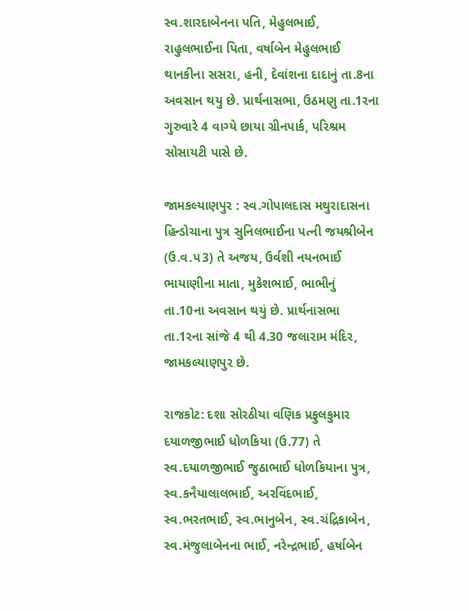સ્વ.શારદાબેનના પતિ, મેહુલભાઈ, રાહુલભાઈના પિતા, વર્ષાબેન મેહુલભાઈ થાનકીના સસરા, હની, દેવાંશના દાદાનું તા.8ના અવસાન થયુ છે. પ્રાર્થનાસભા, ઉઠમણુ તા.1રના ગુરુવારે 4 વાગ્યે છાયા ગ્રીનપાર્ક, પરિશ્રમ સોસાયટી પાસે છે.

જામકલ્યાણપુર : સ્વ.ગોપાલદાસ મથુરાદાસના હિન્ડોચાના પુત્ર સુનિલભાઈના પત્ની જયશ્રીબેન (ઉ.વ.પ3) તે અજય, ઉર્વશી નયનભાઈ ભાયાણીના માતા, મુકેશભાઈ, ભાભીનું તા.10ના અવસાન થયું છે. પ્રાર્થનાસભા તા.1રના સાંજે 4 થી 4.30 જલારામ મંદિર, જામકલ્યાણપુર છે.

રાજકોટ: દશા સોરઠીયા વણિક પ્રફુલકુમાર દયાળજીભાઈ ધોળકિયા (ઉ.77) તે સ્વ.દયાળજીભાઈ જુઠાભાઈ ધોળકિયાના પુત્ર, સ્વ.કનૈયાલાલભાઈ, અરવિંદભાઈ, સ્વ.ભરતભાઈ, સ્વ.ભાનુબેન, સ્વ.ચંદ્રિકાબેન, સ્વ.મંજુલાબેનના ભાઈ, નરેન્દ્રભાઈ, હર્ષાબેન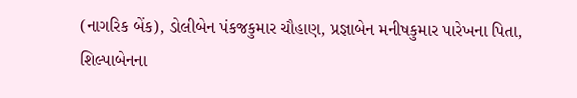(નાગરિક બેંક), ડોલીબેન પંકજકુમાર ચૌહાણ, પ્રજ્ઞાબેન મનીષકુમાર પારેખના પિતા, શિલ્પાબેનના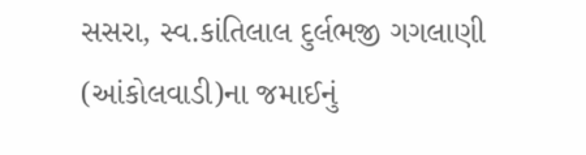સસરા, સ્વ.કાંતિલાલ દુર્લભજી ગગલાણી (આંકોલવાડી)ના જમાઈનું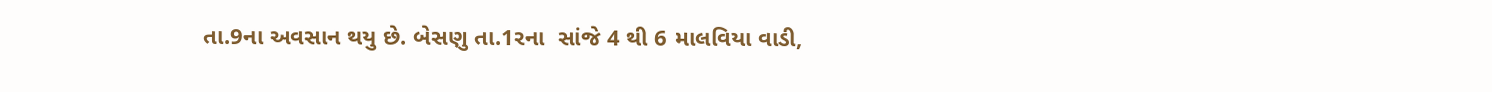તા.9ના અવસાન થયુ છે. બેસણુ તા.1રના  સાંજે 4 થી 6 માલવિયા વાડી,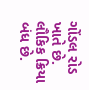ગોંડલ રોડ ખાતે છે. લૌકિક ક્રિયા બંધ છે.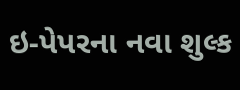ઇ-પેપરના નવા શુલ્ક